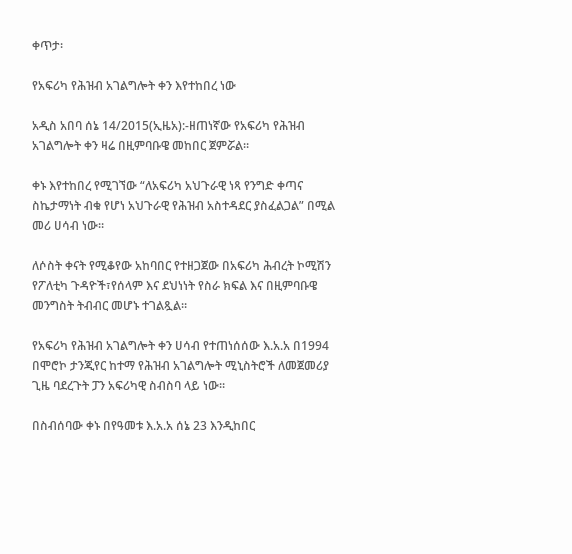ቀጥታ፡

የአፍሪካ የሕዝብ አገልግሎት ቀን እየተከበረ ነው

አዲስ አበባ ሰኔ 14/2015(ኢዜአ):-ዘጠነኛው የአፍሪካ የሕዝብ አገልግሎት ቀን ዛሬ በዚምባቡዌ መከበር ጀምሯል።

ቀኑ እየተከበረ የሚገኘው “ለአፍሪካ አህጉራዊ ነጻ የንግድ ቀጣና ስኬታማነት ብቁ የሆነ አህጉራዊ የሕዝብ አስተዳደር ያስፈልጋል” በሚል መሪ ሀሳብ ነው።

ለሶስት ቀናት የሚቆየው አከባበር የተዘጋጀው በአፍሪካ ሕብረት ኮሚሽን የፖለቲካ ጉዳዮች፣የሰላም እና ደህነነት የስራ ክፍል እና በዚምባቡዌ መንግስት ትብብር መሆኑ ተገልጿል።

የአፍሪካ የሕዝብ አገልግሎት ቀን ሀሳብ የተጠነሰሰው እ.አ.አ በ1994 በሞሮኮ ታንጂየር ከተማ የሕዝብ አገልግሎት ሚኒስትሮች ለመጀመሪያ ጊዜ ባደረጉት ፓን አፍሪካዊ ስብስባ ላይ ነው።

በስብሰባው ቀኑ በየዓመቱ እ.አ.አ ሰኔ 23 እንዲከበር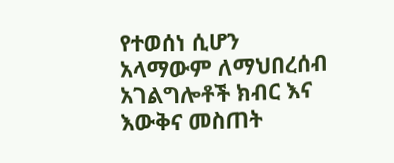የተወሰነ ሲሆን አላማውም ለማህበረሰብ አገልግሎቶች ክብር እና እውቅና መስጠት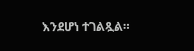እንደሆነ ተገልጿል።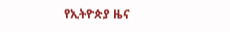የኢትዮጵያ ዜና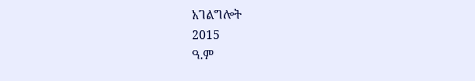አገልግሎት
2015
ዓ.ም